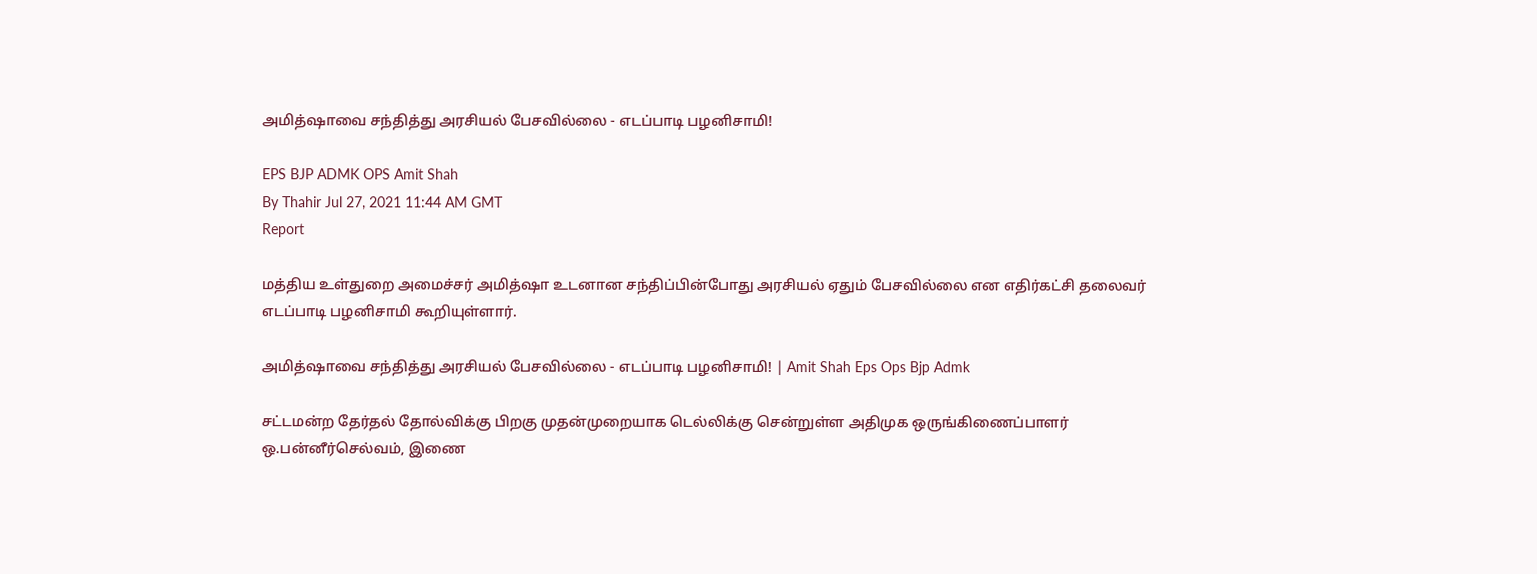அமித்ஷாவை சந்தித்து அரசியல் பேசவில்லை - எடப்பாடி பழனிசாமி!

EPS BJP ADMK OPS Amit Shah
By Thahir Jul 27, 2021 11:44 AM GMT
Report

மத்திய உள்துறை அமைச்சர் அமித்ஷா உடனான சந்திப்பின்போது அரசியல் ஏதும் பேசவில்லை என எதிர்கட்சி தலைவர் எடப்பாடி பழனிசாமி கூறியுள்ளார்.

அமித்ஷாவை சந்தித்து அரசியல் பேசவில்லை - எடப்பாடி பழனிசாமி! | Amit Shah Eps Ops Bjp Admk

சட்டமன்ற தேர்தல் தோல்விக்கு பிறகு முதன்முறையாக டெல்லிக்கு சென்றுள்ள அதிமுக ஒருங்கிணைப்பாளர் ஒ.பன்னீர்செல்வம், இணை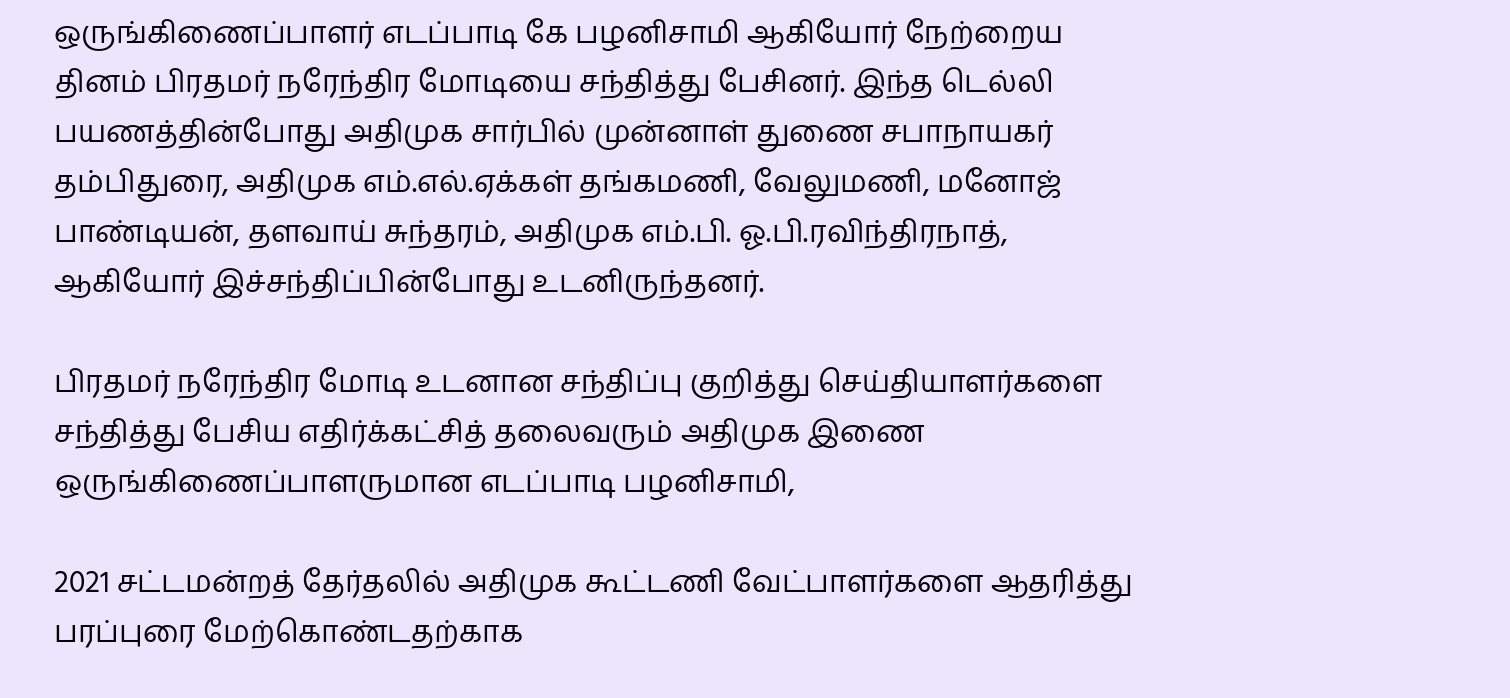ஒருங்கிணைப்பாளர் எடப்பாடி கே பழனிசாமி ஆகியோர் நேற்றைய தினம் பிரதமர் நரேந்திர மோடியை சந்தித்து பேசினர். இந்த டெல்லி பயணத்தின்போது அதிமுக சார்பில் முன்னாள் துணை சபாநாயகர் தம்பிதுரை, அதிமுக எம்.எல்.ஏக்கள் தங்கமணி, வேலுமணி, மனோஜ் பாண்டியன், தளவாய் சுந்தரம், அதிமுக எம்.பி. ஓ.பி.ரவிந்திரநாத், ஆகியோர் இச்சந்திப்பின்போது உடனிருந்தனர்.

பிரதமர் நரேந்திர மோடி உடனான சந்திப்பு குறித்து செய்தியாளர்களை சந்தித்து பேசிய எதிர்க்கட்சித் தலைவரும் அதிமுக இணை ஒருங்கிணைப்பாளருமான எடப்பாடி பழனிசாமி,

2021 சட்டமன்றத் தேர்தலில் அதிமுக கூட்டணி வேட்பாளர்களை ஆதரித்து பரப்புரை மேற்கொண்டதற்காக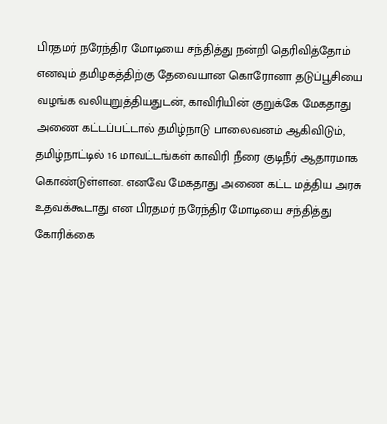பிரதமர் நரேந்திர மோடியை சந்தித்து நன்றி தெரிவித்தோம் எனவும் தமிழகத்திற்கு தேவையான கொரோனா தடுப்பூசியை வழங்க வலியுறுத்தியதுடன், காவிரியின் குறுக்கே மேகதாது அணை கட்டப்பட்டால் தமிழ்நாடு பாலைவனம் ஆகிவிடும், தமிழ்நாட்டில் 16 மாவட்டங்கள் காவிரி நீரை குடிநீர் ஆதாரமாக கொண்டுள்ளன. எனவே மேகதாது அணை கட்ட மத்திய அரசு உதவக்கூடாது என பிரதமர் நரேந்திர மோடியை சந்தித்து கோரிக்கை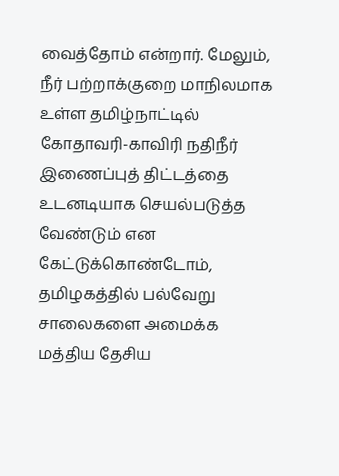வைத்தோம் என்றார். மேலும், நீர் பற்றாக்குறை மாநிலமாக உள்ள தமிழ்நாட்டில் கோதாவரி-காவிரி நதிநீர் இணைப்புத் திட்டத்தை உடனடியாக செயல்படுத்த வேண்டும் என கேட்டுக்கொண்டோம், தமிழகத்தில் பல்வேறு சாலைகளை அமைக்க மத்திய தேசிய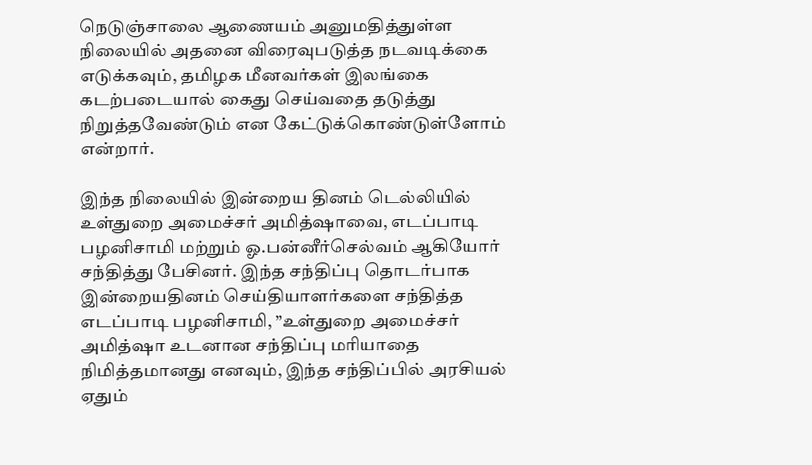நெடுஞ்சாலை ஆணையம் அனுமதித்துள்ள நிலையில் அதனை விரைவுபடுத்த நடவடிக்கை எடுக்கவும், தமிழக மீனவர்கள் இலங்கை கடற்படையால் கைது செய்வதை தடுத்து நிறுத்தவேண்டும் என கேட்டுக்கொண்டுள்ளோம் என்றார்.

இந்த நிலையில் இன்றைய தினம் டெல்லியில் உள்துறை அமைச்சர் அமித்ஷாவை, எடப்பாடி பழனிசாமி மற்றும் ஓ.பன்னீர்செல்வம் ஆகியோர் சந்தித்து பேசினர். இந்த சந்திப்பு தொடர்பாக இன்றையதினம் செய்தியாளர்களை சந்தித்த எடப்பாடி பழனிசாமி, ”உள்துறை அமைச்சர் அமித்ஷா உடனான சந்திப்பு மரியாதை நிமித்தமானது எனவும், இந்த சந்திப்பில் அரசியல் ஏதும்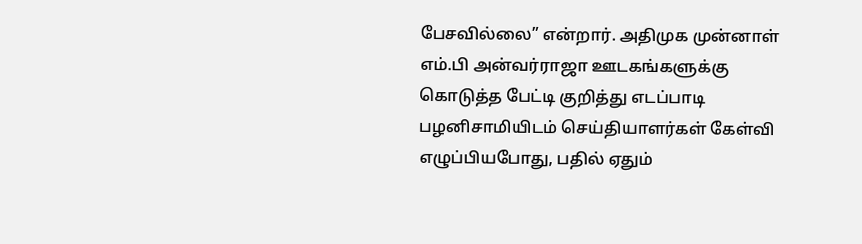பேசவில்லை” என்றார். அதிமுக முன்னாள் எம்.பி அன்வர்ராஜா ஊடகங்களுக்கு கொடுத்த பேட்டி குறித்து எடப்பாடி பழனிசாமியிடம் செய்தியாளர்கள் கேள்வி எழுப்பியபோது, பதில் ஏதும்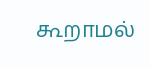கூறாமல்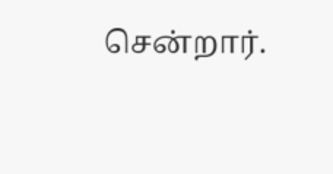சென்றார்.